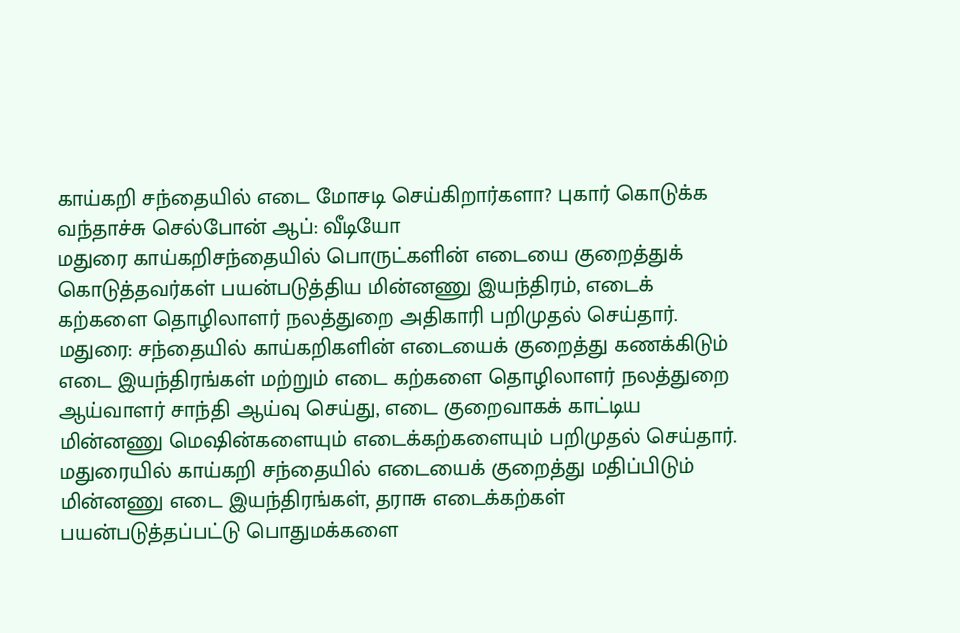காய்கறி சந்தையில் எடை மோசடி செய்கிறார்களா? புகார் கொடுக்க வந்தாச்சு செல்போன் ஆப்: வீடியோ
மதுரை காய்கறிசந்தையில் பொருட்களின் எடையை குறைத்துக் கொடுத்தவர்கள் பயன்படுத்திய மின்னணு இயந்திரம், எடைக் கற்களை தொழிலாளர் நலத்துறை அதிகாரி பறிமுதல் செய்தார்.
மதுரை: சந்தையில் காய்கறிகளின் எடையைக் குறைத்து கணக்கிடும் எடை இயந்திரங்கள் மற்றும் எடை கற்களை தொழிலாளர் நலத்துறை ஆய்வாளர் சாந்தி ஆய்வு செய்து, எடை குறைவாகக் காட்டிய மின்னணு மெஷின்களையும் எடைக்கற்களையும் பறிமுதல் செய்தார்.
மதுரையில் காய்கறி சந்தையில் எடையைக் குறைத்து மதிப்பிடும் மின்னணு எடை இயந்திரங்கள், தராசு எடைக்கற்கள் பயன்படுத்தப்பட்டு பொதுமக்களை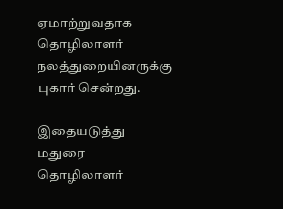ஏமாற்றுவதாக தொழிலாளர் நலத்துறையினருக்கு புகார் சென்றது.

இதையடுத்து மதுரை தொழிலாளர்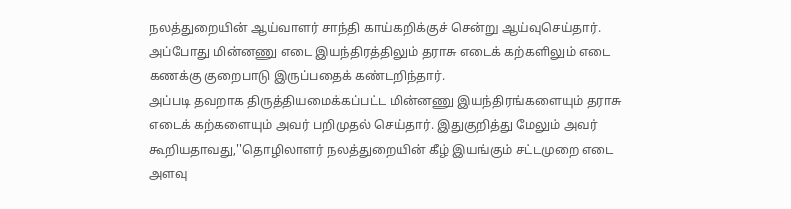நலத்துறையின் ஆய்வாளர் சாந்தி காய்கறிக்குச் சென்று ஆய்வுசெய்தார். அப்போது மின்னணு எடை இயந்திரத்திலும் தராசு எடைக் கற்களிலும் எடை கணக்கு குறைபாடு இருப்பதைக் கண்டறிந்தார்.
அப்படி தவறாக திருத்தியமைக்கப்பட்ட மின்னணு இயந்திரங்களையும் தராசு எடைக் கற்களையும் அவர் பறிமுதல் செய்தார். இதுகுறித்து மேலும் அவர் கூறியதாவது,''தொழிலாளர் நலத்துறையின் கீழ் இயங்கும் சட்டமுறை எடை அளவு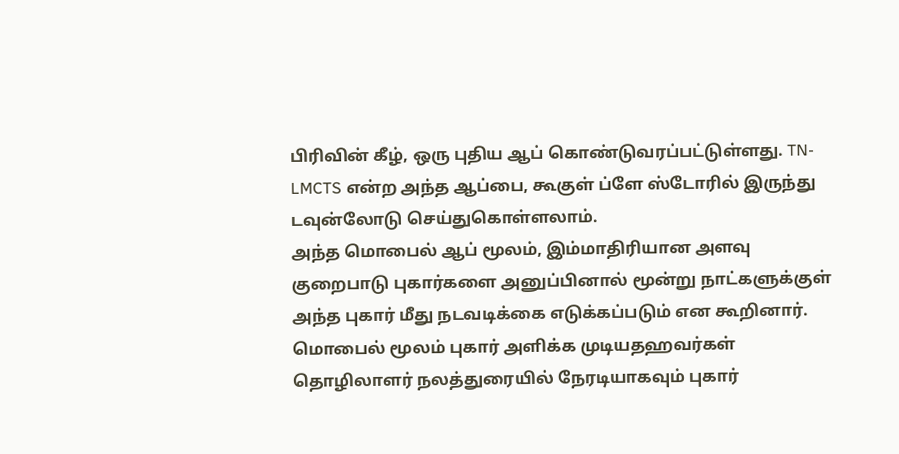பிரிவின் கீழ், ஒரு புதிய ஆப் கொண்டுவரப்பட்டுள்ளது. TN-LMCTS என்ற அந்த ஆப்பை, கூகுள் ப்ளே ஸ்டோரில் இருந்து டவுன்லோடு செய்துகொள்ளலாம்.
அந்த மொபைல் ஆப் மூலம், இம்மாதிரியான அளவு குறைபாடு புகார்களை அனுப்பினால் மூன்று நாட்களுக்குள் அந்த புகார் மீது நடவடிக்கை எடுக்கப்படும் என கூறினார். மொபைல் மூலம் புகார் அளிக்க முடியதஹவர்கள் தொழிலாளர் நலத்துரையில் நேரடியாகவும் புகார்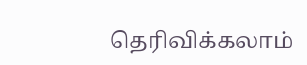தெரிவிக்கலாம்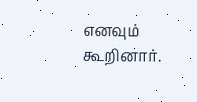எனவும் கூறினார்.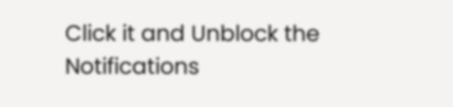Click it and Unblock the Notifications